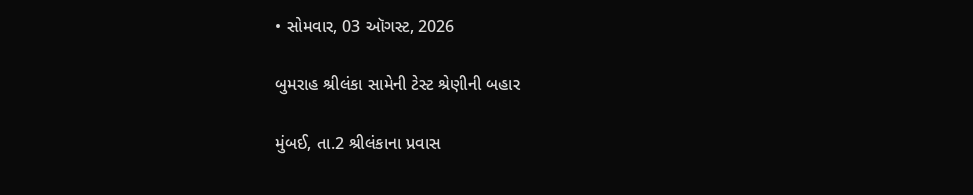• સોમવાર, 03 ઑગસ્ટ, 2026

બુમરાહ શ્રીલંકા સામેની ટેસ્ટ શ્રેણીની બહાર

મુંબઈ, તા.2 શ્રીલંકાના પ્રવાસ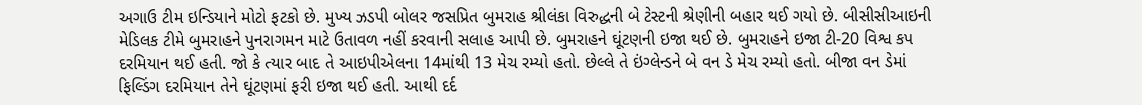અગાઉ ટીમ ઇન્ડિયાને મોટો ફટકો છે. મુખ્ય ઝડપી બોલર જસપ્રિત બુમરાહ શ્રીલંકા વિરુદ્ધની બે ટેસ્ટની શ્રેણીની બહાર થઈ ગયો છે. બીસીસીઆઇની મેડિલક ટીમે બુમરાહને પુનરાગમન માટે ઉતાવળ નહીં કરવાની સલાહ આપી છે. બુમરાહને ઘૂંટણની ઇજા થઈ છે. બુમરાહને ઇજા ટી-20 વિશ્વ કપ દરમિયાન થઈ હતી. જો કે ત્યાર બાદ તે આઇપીએલના 14માંથી 13 મેચ રમ્યો હતો. છેલ્લે તે ઇંગ્લેન્ડને બે વન ડે મેચ રમ્યો હતો. બીજા વન ડેમાં ફિલ્ડિંગ દરમિયાન તેને ઘૂંટણમાં ફરી ઇજા થઈ હતી. આથી દર્દ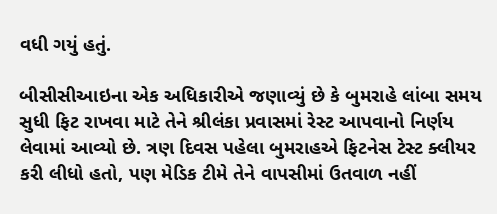વધી ગયું હતું.

બીસીસીઆઇના એક અધિકારીએ જણાવ્યું છે કે બુમરાહે લાંબા સમય સુધી ફિટ રાખવા માટે તેને શ્રીલંકા પ્રવાસમાં રેસ્ટ આપવાનો નિર્ણય લેવામાં આવ્યો છે. ત્રણ દિવસ પહેલા બુમરાહએ ફિટનેસ ટેસ્ટ ક્લીયર કરી લીધો હતો, પણ મેડિક ટીમે તેને વાપસીમાં ઉતવાળ નહીં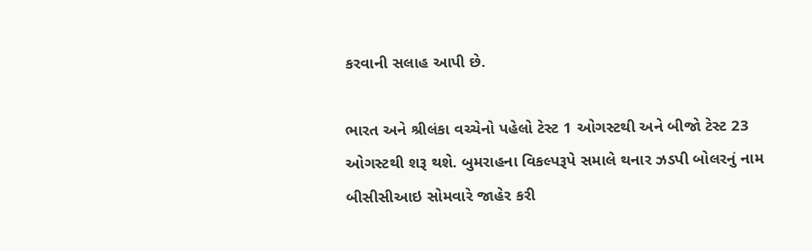કરવાની સલાહ આપી છે.

ભારત અને શ્રીલંકા વચ્ચેનો પહેલો ટેસ્ટ 1 ઓગસ્ટથી અને બીજો ટેસ્ટ 23 ઓગસ્ટથી શરૂ થશે. બુમરાહના વિકલ્પરૂપે સમાલે થનાર ઝડપી બોલરનું નામ બીસીસીઆઇ સોમવારે જાહેર કરી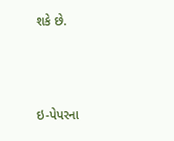શકે છે.



ઇ-પેપરના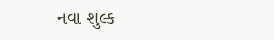નવા શુલ્ક